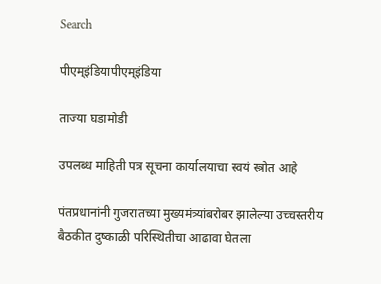Search

पीएम्इंडियापीएम्इंडिया

ताज्या घडामोडी

उपलब्ध माहिती पत्र सूचना कार्यालयाचा स्वयं स्त्रोत आहे

पंतप्रधानांनी गुजरातच्या मुख्यमंत्र्यांबरोबर झालेल्या उच्चस्तरीय बैठकीत दुष्काळी परिस्थितीचा आढावा घेतला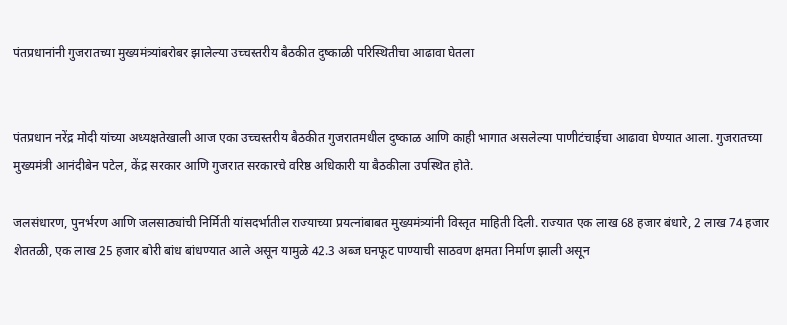पंतप्रधानांनी गुजरातच्या मुख्यमंत्र्यांबरोबर झालेल्या उच्चस्तरीय बैठकीत दुष्काळी परिस्थितीचा आढावा घेतला


पंतप्रधान नरेंद्र मोदी यांच्या अध्यक्षतेखाली आज एका उच्चस्तरीय बैठकीत गुजरातमधील दुष्काळ आणि काही भागात असलेल्या पाणीटंचाईचा आढावा घेण्यात आला. गुजरातच्या मुख्यमंत्री आनंदीबेन पटेल, केंद्र सरकार आणि गुजरात सरकारचे वरिष्ठ अधिकारी या बैठकीला उपस्थित होते.

जलसंधारण, पुनर्भरण आणि जलसाठ्यांची निर्मिती यांसदर्भातील राज्याच्या प्रयत्नांबाबत मुख्यमंत्र्यांनी विस्तृत माहिती दिली. राज्यात एक लाख 68 हजार बंधारे, 2 लाख 74 हजार शेततळी, एक लाख 25 हजार बोरी बांध बांधण्यात आले असून यामुळे 42.3 अब्ज घनफूट पाण्याची साठवण क्षमता निर्माण झाली असून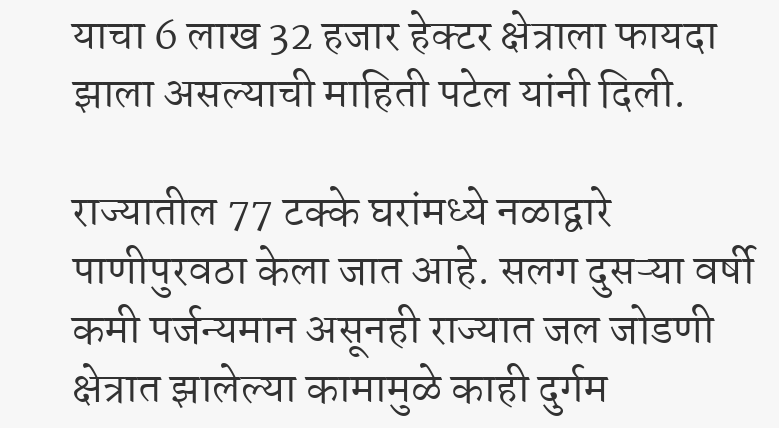याचा 6 लाख 32 हजार हेक्टर क्षेत्राला फायदा झाला असल्याची माहिती पटेल यांनी दिली.

राज्यातील 77 टक्के घरांमध्ये नळाद्वारे पाणीपुरवठा केला जात आहे. सलग दुसऱ्या वर्षी कमी पर्जन्यमान असूनही राज्यात जल जोडणी क्षेत्रात झालेल्या कामामुळे काही दुर्गम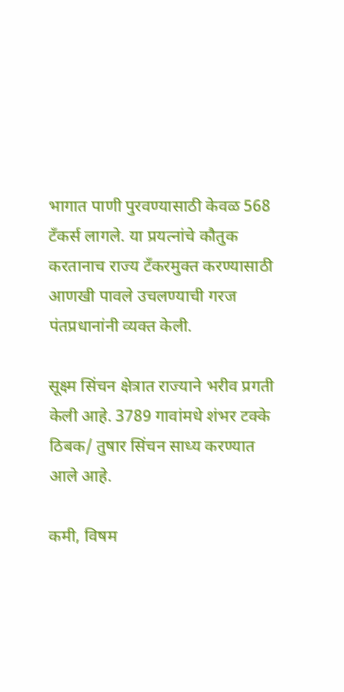भागात पाणी पुरवण्यासाठी केवळ 568 टँकर्स लागले. या प्रयत्नांचे कौतुक करतानाच राज्य टँकरमुक्त करण्यासाठी आणखी पावले उचलण्याची गरज पंतप्रधानांनी व्यक्त केली.

सूक्ष्म सिंचन क्षेत्रात राज्याने भरीव प्रगती केली आहे. 3789 गावांमधे शंभर टक्के ठिबक/ तुषार सिंचन साध्य करण्यात आले आहे.

कमी, विषम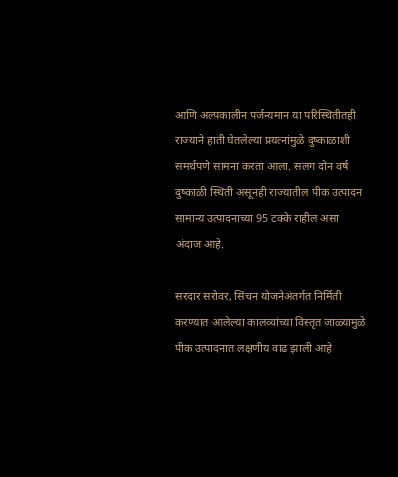आणि अल्पकालीन पर्जन्यमान या परिस्थितीतही राज्याने हाती घेतलेल्या प्रयत्नांमुळे दुष्काळाशी समर्थपणे सामना करता आला. सलग दोन वर्ष दुष्काळी स्थिती असूनही राज्यातील पीक उत्पादन सामान्य उत्पादनाच्या 95 टक्के राहील असा अंदाज आहे.

सरदार सरोवर, सिंचन योजनेअंतर्गत निर्मिती करण्यात आलेल्या कालव्यांच्या विस्तृत जाळ्यामुळे पीक उत्पादनात लक्षणीय वाढ झाली आहे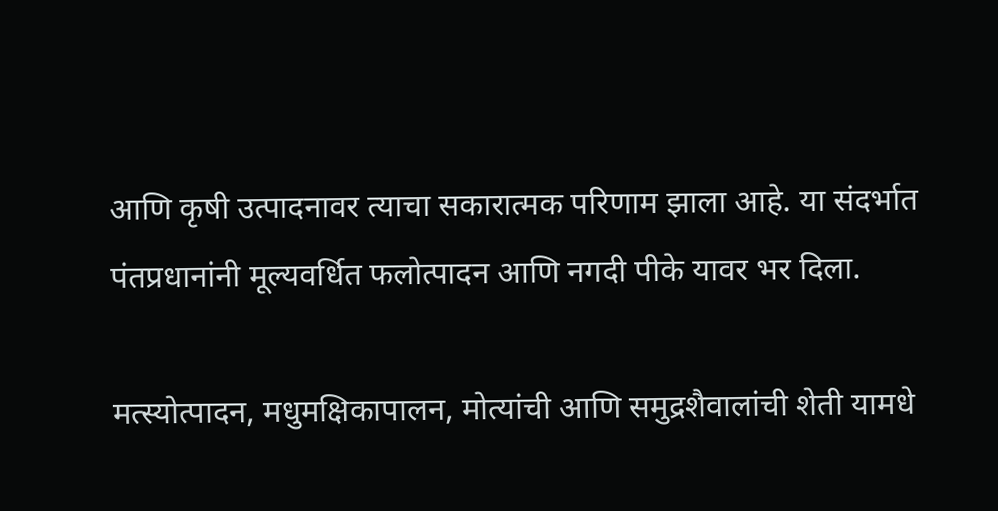आणि कृषी उत्पादनावर त्याचा सकारात्मक परिणाम झाला आहे. या संदर्भात पंतप्रधानांनी मूल्यवर्धित फलोत्पादन आणि नगदी पीके यावर भर दिला.

मत्स्योत्पादन, मधुमक्षिकापालन, मोत्यांची आणि समुद्रशैवालांची शेती यामधे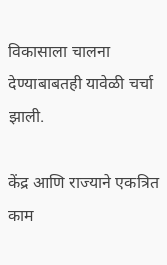विकासाला चालना देण्याबाबतही यावेळी चर्चा झाली.

केंद्र आणि राज्याने एकत्रित काम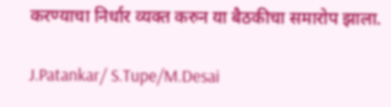करण्याचा निर्धार व्यक्त करुन या बैठकीचा समारोप झाला.

J.Patankar/ S.Tupe/M.Desai